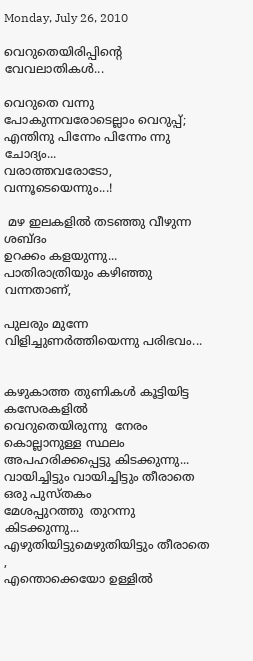Monday, July 26, 2010

വെറുതെയിരിപ്പിന്റെ വേവലാതികള്‍...

വെറുതെ വന്നു പോകുന്നവരോടെല്ലാം വെറുപ്പ്‌;
എന്തിനു പിന്നേം പിന്നേം ന്നു ചോദ്യം...
വരാത്തവരോടോ, വന്നൂടെയെന്നും...!

 മഴ ഇലകളില്‍ തടഞ്ഞു വീഴുന്ന ശബ്ദം
ഉറക്കം കളയുന്നു...
പാതിരാത്രിയും കഴിഞ്ഞു വന്നതാണ്‌,

പുലരും മുന്നേ വിളിച്ചുണര്‍ത്തിയെന്നു പരിഭവം...


കഴുകാത്ത തുണികള്‍ കൂട്ടിയിട്ട കസേരകളില്‍
വെറുതെയിരുന്നു  നേരം കൊല്ലാനുള്ള സ്ഥലം
അപഹരിക്കപ്പെട്ടു കിടക്കുന്നു...
വായിച്ചിട്ടും വായിച്ചിട്ടും തീരാതെ ഒരു പുസ്തകം
മേശപ്പുറത്തു  തുറന്നു കിടക്കുന്നു...
എഴുതിയിട്ടുമെഴുതിയിട്ടും തീരാതെ ,
എന്തൊക്കെയോ ഉള്ളില്‍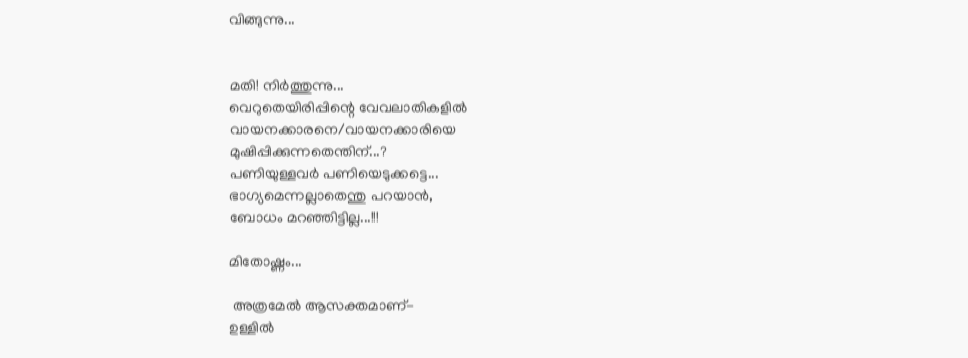വിങ്ങുന്നു...


മതി! നിര്‍ത്തുന്നു...
വെറുതെയിരിപ്പിന്റെ വേവലാതികളില്‍
വായനക്കാരനെ/വായനക്കാരിയെ
മുഷിപ്പിക്കുന്നതെന്തിന്...?
പണിയുള്ളവര്‍ പണിയെടുക്കട്ടെ...
ഭാഗ്യമെന്നല്ലാതെന്തു പറയാന്‍,
ബോധം മറഞ്ഞിട്ടില്ല...!!!

മിതോഷ്ണം...

 അത്രമേല്‍ ആസക്തമാണ്-
ഉള്ളില്‍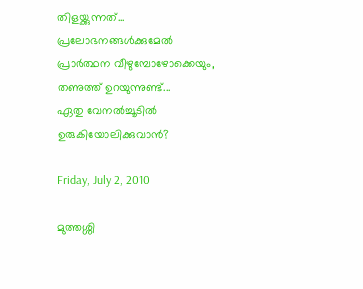തിളയ്ക്കുന്നത്...
പ്രലോഭനങ്ങള്‍ക്കുമേല്‍
പ്രാര്‍ത്ഥന വീഴുമ്പോഴോക്കെയും,
തണുത്ത് ഉറയുന്നുണ്ട്...
ഏതു വേനല്‍ച്ചൂടില്‍
ഉരുകിയോലിക്കുവാന്‍?

Friday, July 2, 2010

മുത്തശ്ശി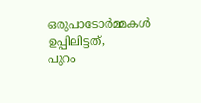ഒരുപാടോര്‍മ്മകള്‍ ഉപ്പിലിട്ടത്‌,
പുറം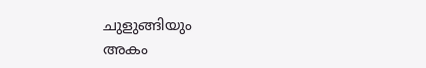ചുളുങ്ങിയും
അകം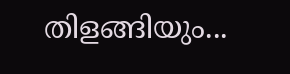തിളങ്ങിയും...